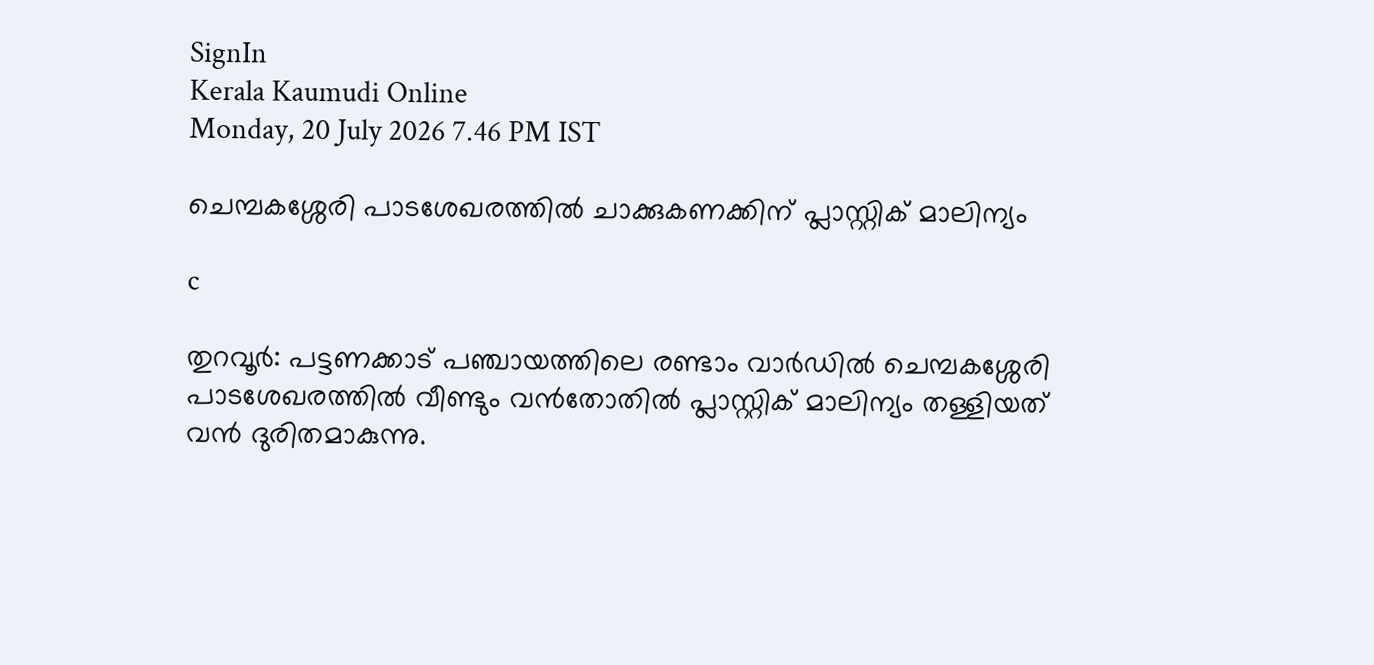SignIn
Kerala Kaumudi Online
Monday, 20 July 2026 7.46 PM IST

ചെമ്പകശ്ശേരി പാടശേഖരത്തിൽ ചാക്കുകണക്കിന് പ്ലാസ്റ്റിക് മാലിന്യം

c

തുറവൂർ: പട്ടണക്കാട് പഞ്ചായത്തിലെ രണ്ടാം വാർഡിൽ ചെമ്പകശ്ശേരി പാടശേഖരത്തിൽ വീണ്ടും വൻതോതിൽ പ്ലാസ്റ്റിക് മാലിന്യം തള്ളിയത് വൻ ദുരിതമാകുന്നു.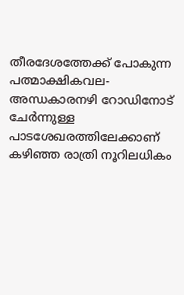തീരദേശത്തേക്ക് പോകുന്ന പത്മാക്ഷികവല- അന്ധകാരനഴി റോഡിനോട് ചേർന്നുള്ള പാടശേഖരത്തിലേക്കാണ് കഴിഞ്ഞ രാത്രി നൂറിലധികം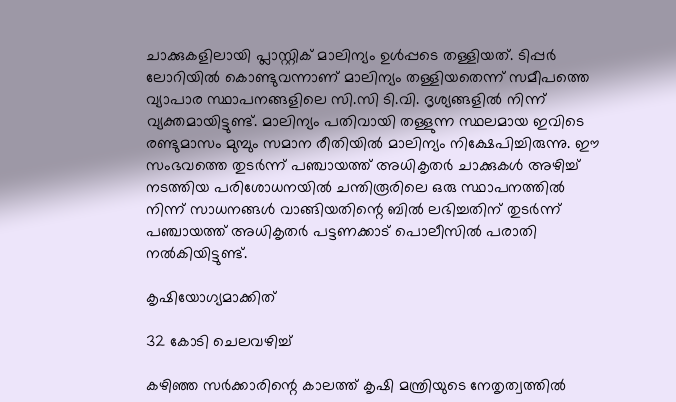ചാക്കുകളിലായി പ്ലാസ്റ്റിക് മാലിന്യം ഉൾപ്പടെ തള്ളിയത്. ടിപ്പർ ലോറിയിൽ കൊണ്ടുവന്നാണ് മാലിന്യം തള്ളിയതെന്ന് സമീപത്തെ വ്യാപാര സ്ഥാപനങ്ങളിലെ സി.സി ടി.വി. ദൃശ്യങ്ങളിൽ നിന്ന് വ്യക്തമായിട്ടുണ്ട്. മാലിന്യം പതിവായി തള്ളുന്ന സ്ഥലമായ ഇവിടെ രണ്ടുമാസം മുമ്പും സമാന രീതിയിൽ മാലിന്യം നിക്ഷേപിച്ചിരുന്നു. ഈ സംഭവത്തെ തുടർന്ന് പഞ്ചായത്ത് അധികൃതർ ചാക്കുകൾ അഴിച്ച് നടത്തിയ പരിശോധനയിൽ ചന്തിരൂരിലെ ഒരു സ്ഥാപനത്തിൽ നിന്ന് സാധനങ്ങൾ വാങ്ങിയതിന്റെ ബിൽ ലഭിച്ചതിന് തുടർന്ന് പഞ്ചായത്ത് അധികൃതർ പട്ടണക്കാട് പൊലീസിൽ പരാതി നൽകിയിട്ടുണ്ട്.

കൃഷിയോഗ്യമാക്കിത്

32 കോടി ചെലവഴിച്ച്

കഴിഞ്ഞ സർക്കാരിന്റെ കാലത്ത് കൃഷി മന്ത്രിയുടെ നേതൃത്വത്തിൽ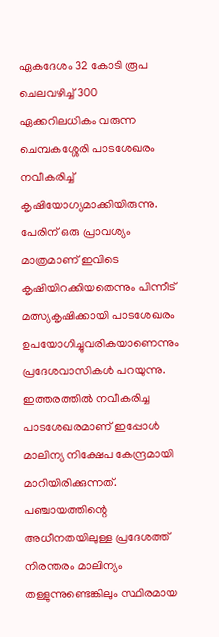ഏകദേശം 32 കോടി രൂപ ചെലവഴിച്ച് 300 ഏക്കറിലധികം വരുന്ന ചെമ്പകശ്ശേരി പാടശേഖരം നവീകരിച്ച് കൃഷിയോഗ്യമാക്കിയിരുന്നു. പേരിന് ഒരു പ്രാവശ്യം മാത്രമാണ് ഇവിടെ കൃഷിയിറക്കിയതെന്നും പിന്നീട് മത്സ്യകൃഷിക്കായി പാടശേഖരം ഉപയോഗിച്ചുവരികയാണെന്നും പ്രദേശവാസികൾ പറയുന്നു. ഇത്തരത്തിൽ നവീകരിച്ച പാടശേഖരമാണ് ഇപ്പോൾ മാലിന്യ നിക്ഷേപ കേന്ദ്രമായി മാറിയിരിക്കുന്നത്. പഞ്ചായത്തിന്റെ അധീനതയിലുള്ള പ്രദേശത്ത് നിരന്തരം മാലിന്യം തള്ളുന്നുണ്ടെങ്കിലും സ്ഥിരമായ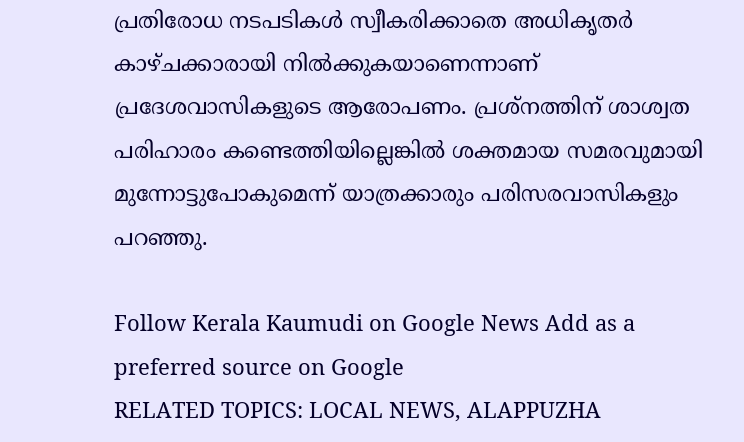പ്രതിരോധ നടപടികൾ സ്വീകരിക്കാതെ അധികൃതർ കാഴ്ചക്കാരായി നിൽക്കുകയാണെന്നാണ് പ്രദേശവാസികളുടെ ആരോപണം. പ്രശ്നത്തിന് ശാശ്വത പരിഹാരം കണ്ടെത്തിയില്ലെങ്കിൽ ശക്തമായ സമരവുമായി മുന്നോട്ടുപോകുമെന്ന് യാത്രക്കാരും പരിസരവാസികളും പറഞ്ഞു.

Follow Kerala Kaumudi on Google News Add as a preferred source on Google
RELATED TOPICS: LOCAL NEWS, ALAPPUZHA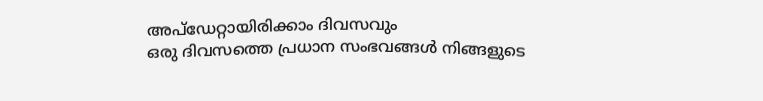അപ്ഡേറ്റായിരിക്കാം ദിവസവും
ഒരു ദിവസത്തെ പ്രധാന സംഭവങ്ങൾ നിങ്ങളുടെ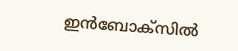ഇൻബോക്സിൽ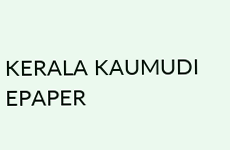KERALA KAUMUDI EPAPER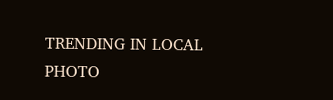TRENDING IN LOCAL
PHOTO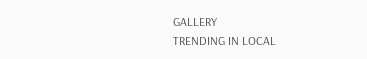GALLERY
TRENDING IN LOCAL